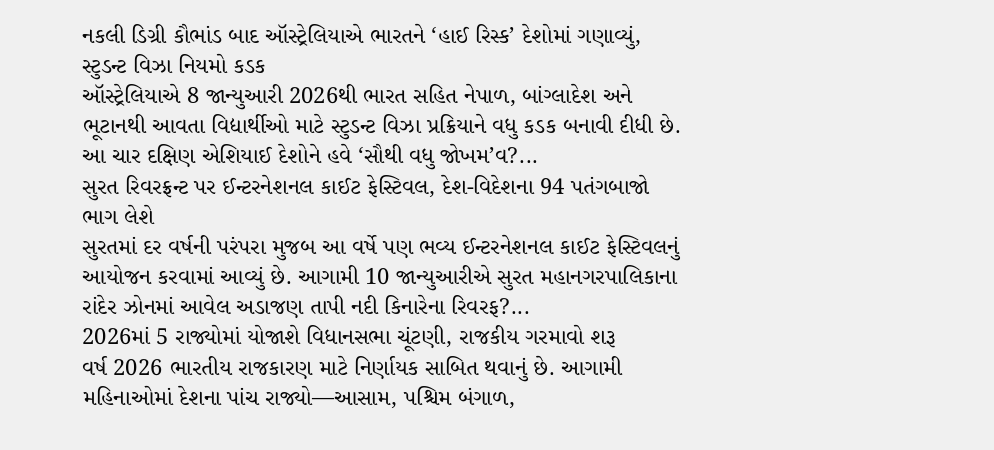નકલી ડિગ્રી કૌભાંડ બાદ ઑસ્ટ્રેલિયાએ ભારતને ‘હાઈ રિસ્ક’ દેશોમાં ગણાવ્યું, સ્ટુડન્ટ વિઝા નિયમો કડક
ઑસ્ટ્રેલિયાએ 8 જાન્યુઆરી 2026થી ભારત સહિત નેપાળ, બાંગ્લાદેશ અને ભૂટાનથી આવતા વિદ્યાર્થીઓ માટે સ્ટુડન્ટ વિઝા પ્રક્રિયાને વધુ કડક બનાવી દીધી છે. આ ચાર દક્ષિણ એશિયાઈ દેશોને હવે ‘સૌથી વધુ જોખમ’વ?...
સુરત રિવરફ્રન્ટ પર ઈન્ટરનેશનલ કાઈટ ફેસ્ટિવલ, દેશ-વિદેશના 94 પતંગબાજો ભાગ લેશે
સુરતમાં દર વર્ષની પરંપરા મુજબ આ વર્ષે પણ ભવ્ય ઈન્ટરનેશનલ કાઈટ ફેસ્ટિવલનું આયોજન કરવામાં આવ્યું છે. આગામી 10 જાન્યુઆરીએ સુરત મહાનગરપાલિકાના રાંદેર ઝોનમાં આવેલ અડાજણ તાપી નદી કિનારેના રિવરફ?...
2026માં 5 રાજ્યોમાં યોજાશે વિધાનસભા ચૂંટણી, રાજકીય ગરમાવો શરૂ
વર્ષ 2026 ભારતીય રાજકારણ માટે નિર્ણાયક સાબિત થવાનું છે. આગામી મહિનાઓમાં દેશના પાંચ રાજ્યો—આસામ, પશ્ચિમ બંગાળ,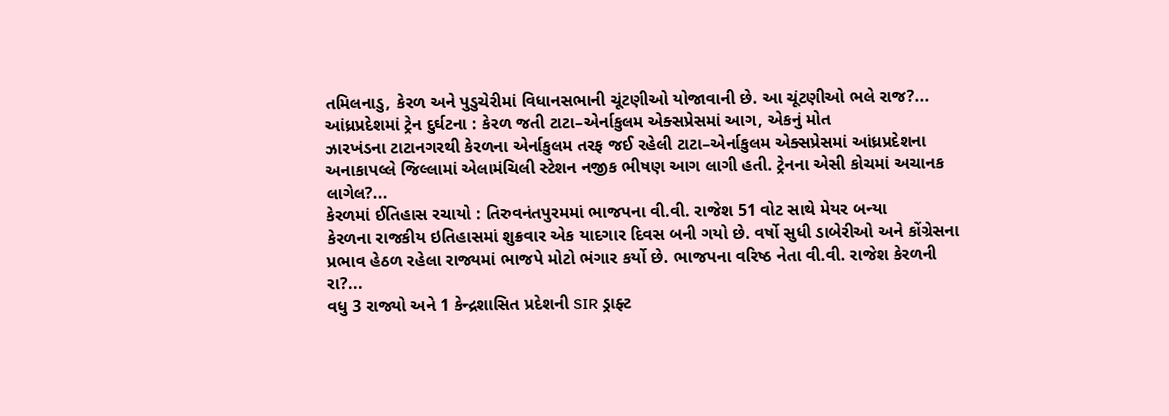તમિલનાડુ, કેરળ અને પુડુચેરીમાં વિધાનસભાની ચૂંટણીઓ યોજાવાની છે. આ ચૂંટણીઓ ભલે રાજ?...
આંધ્રપ્રદેશમાં ટ્રેન દુર્ઘટના : કેરળ જતી ટાટા–એર્નાકુલમ એક્સપ્રેસમાં આગ, એકનું મોત
ઝારખંડના ટાટાનગરથી કેરળના એર્નાકુલમ તરફ જઈ રહેલી ટાટા–એર્નાકુલમ એક્સપ્રેસમાં આંધ્રપ્રદેશના અનાકાપલ્લે જિલ્લામાં એલામંચિલી સ્ટેશન નજીક ભીષણ આગ લાગી હતી. ટ્રેનના એસી કોચમાં અચાનક લાગેલ?...
કેરળમાં ઈતિહાસ રચાયો : તિરુવનંતપુરમમાં ભાજપના વી.વી. રાજેશ 51 વોટ સાથે મેયર બન્યા
કેરળના રાજકીય ઇતિહાસમાં શુક્રવાર એક યાદગાર દિવસ બની ગયો છે. વર્ષો સુધી ડાબેરીઓ અને કોંગ્રેસના પ્રભાવ હેઠળ રહેલા રાજ્યમાં ભાજપે મોટો ભંગાર કર્યો છે. ભાજપના વરિષ્ઠ નેતા વી.વી. રાજેશ કેરળની રા?...
વધુ 3 રાજ્યો અને 1 કેન્દ્રશાસિત પ્રદેશની SIR ડ્રાફ્ટ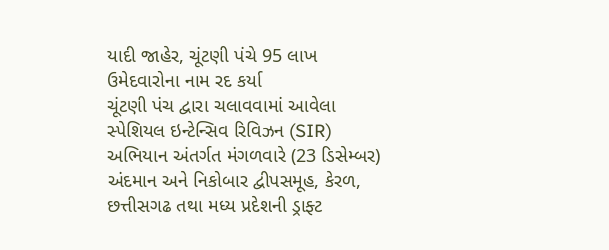યાદી જાહેર, ચૂંટણી પંચે 95 લાખ ઉમેદવારોના નામ રદ કર્યા
ચૂંટણી પંચ દ્વારા ચલાવવામાં આવેલા સ્પેશિયલ ઇન્ટેન્સિવ રિવિઝન (SIR) અભિયાન અંતર્ગત મંગળવારે (23 ડિસેમ્બર) અંદમાન અને નિકોબાર દ્વીપસમૂહ, કેરળ, છત્તીસગઢ તથા મધ્ય પ્રદેશની ડ્રાફ્ટ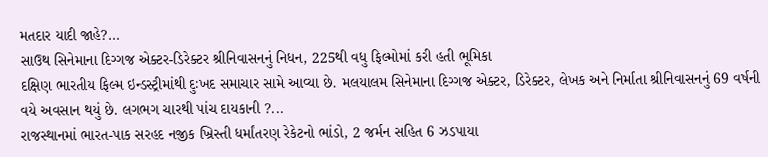મતદાર યાદી જાહે?...
સાઉથ સિનેમાના દિગ્ગજ એક્ટર-ડિરેક્ટર શ્રીનિવાસનનું નિધન, 225થી વધુ ફિલ્મોમાં કરી હતી ભૂમિકા
દક્ષિણ ભારતીય ફિલ્મ ઇન્ડસ્ટ્રીમાંથી દુઃખદ સમાચાર સામે આવ્યા છે. મલયાલમ સિનેમાના દિગ્ગજ એક્ટર, ડિરેક્ટર, લેખક અને નિર્માતા શ્રીનિવાસનનું 69 વર્ષની વયે અવસાન થયું છે. લગભગ ચારથી પાંચ દાયકાની ?...
રાજસ્થાનમાં ભારત-પાક સરહદ નજીક ખ્રિસ્તી ધર્માંતરણ રેકેટનો ભાંડો, 2 જર્મન સહિત 6 ઝડપાયા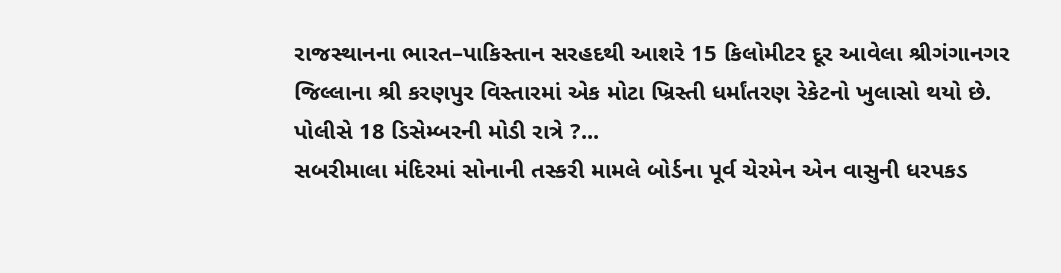રાજસ્થાનના ભારત–પાકિસ્તાન સરહદથી આશરે 15 કિલોમીટર દૂર આવેલા શ્રીગંગાનગર જિલ્લાના શ્રી કરણપુર વિસ્તારમાં એક મોટા ખ્રિસ્તી ધર્માંતરણ રેકેટનો ખુલાસો થયો છે. પોલીસે 18 ડિસેમ્બરની મોડી રાત્રે ?...
સબરીમાલા મંદિરમાં સોનાની તસ્કરી મામલે બોર્ડના પૂર્વ ચેરમેન એન વાસુની ધરપકડ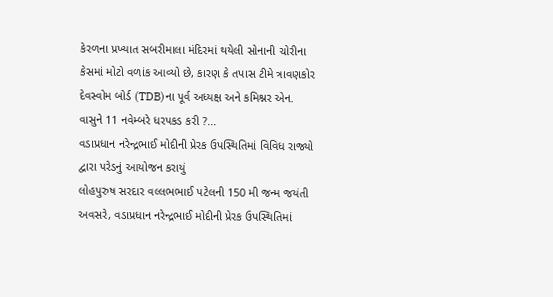કેરળના પ્રખ્યાત સબરીમાલા મંદિરમાં થયેલી સોનાની ચોરીના કેસમાં મોટો વળાંક આવ્યો છે, કારણ કે તપાસ ટીમે ત્રાવણકોર દેવસ્વોમ બોર્ડ (TDB)ના પૂર્વ અધ્યક્ષ અને કમિશ્નર એન. વાસુને 11 નવેમ્બરે ધરપકડ કરી ?...
વડાપ્રધાન નરેન્દ્રભાઈ મોદીની પ્રેરક ઉપસ્થિતિમાં વિવિધ રાજ્યો દ્વારા પરેડનું આયોજન કરાયું
લોહપુરુષ સરદાર વલ્લભભાઈ પટેલની 150 મી જન્મ જયંતી અવસરે, વડાપ્રધાન નરેન્દ્રભાઈ મોદીની પ્રેરક ઉપસ્થિતિમાં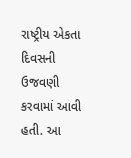રાષ્ટ્રીય એકતા દિવસની ઉજવણી કરવામાં આવી હતી. આ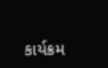કાર્યક્રમ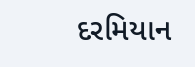દરમિયાન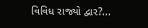વિવિધ રાજ્યો દ્વાર?...